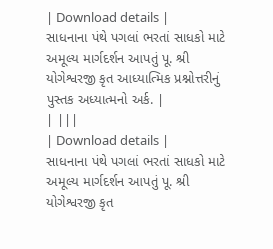| Download details |
સાધનાના પંથે પગલાં ભરતાં સાધકો માટે અમૂલ્ય માર્ગદર્શન આપતું પૂ. શ્રી યોગેશ્વરજી કૃત આધ્યાત્મિક પ્રશ્નોત્તરીનું પુસ્તક અધ્યાત્મનો અર્ક. |
| |||
| Download details |
સાધનાના પંથે પગલાં ભરતાં સાધકો માટે અમૂલ્ય માર્ગદર્શન આપતું પૂ. શ્રી યોગેશ્વરજી કૃત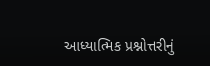આધ્યાત્મિક પ્રશ્નોત્તરીનું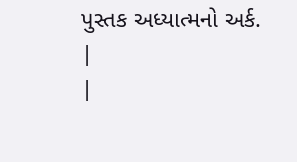પુસ્તક અધ્યાત્મનો અર્ક. |
|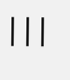|||